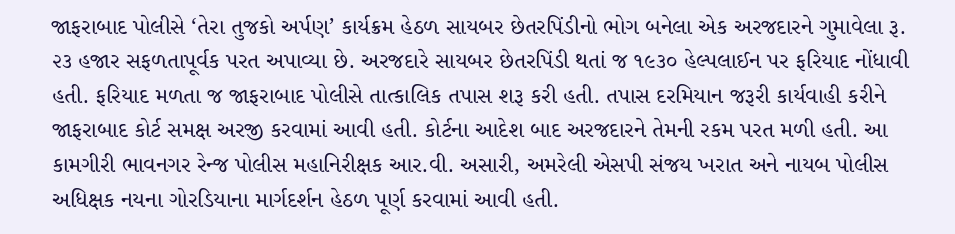જાફરાબાદ પોલીસે ‘તેરા તુજકો અર્પણ’ કાર્યક્રમ હેઠળ સાયબર છેતરપિંડીનો ભોગ બનેલા એક અરજદારને ગુમાવેલા રૂ. ૨૩ હજાર સફળતાપૂર્વક પરત અપાવ્યા છે. અરજદારે સાયબર છેતરપિંડી થતાં જ ૧૯૩૦ હેલ્પલાઈન પર ફરિયાદ નોંધાવી હતી. ફરિયાદ મળતા જ જાફરાબાદ પોલીસે તાત્કાલિક તપાસ શરૂ કરી હતી. તપાસ દરમિયાન જરૂરી કાર્યવાહી કરીને જાફરાબાદ કોર્ટ સમક્ષ અરજી કરવામાં આવી હતી. કોર્ટના આદેશ બાદ અરજદારને તેમની રકમ પરત મળી હતી. આ કામગીરી ભાવનગર રેન્જ પોલીસ મહાનિરીક્ષક આર.વી. અસારી, અમરેલી એસપી સંજય ખરાત અને નાયબ પોલીસ અધિક્ષક નયના ગોરડિયાના માર્ગદર્શન હેઠળ પૂર્ણ કરવામાં આવી હતી.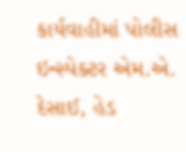કાર્યવાહીમાં પોલીસ ઇન્સ્પેક્ટર એમ.એ. દેસાઈ, હેડ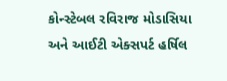કોન્સ્ટેબલ રવિરાજ મોડાસિયા અને આઈટી એક્સપર્ટ હર્ષિલ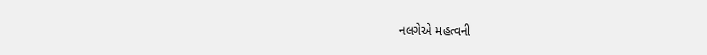નલગેએ મહત્વની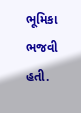ભૂમિકા ભજવી હતી.